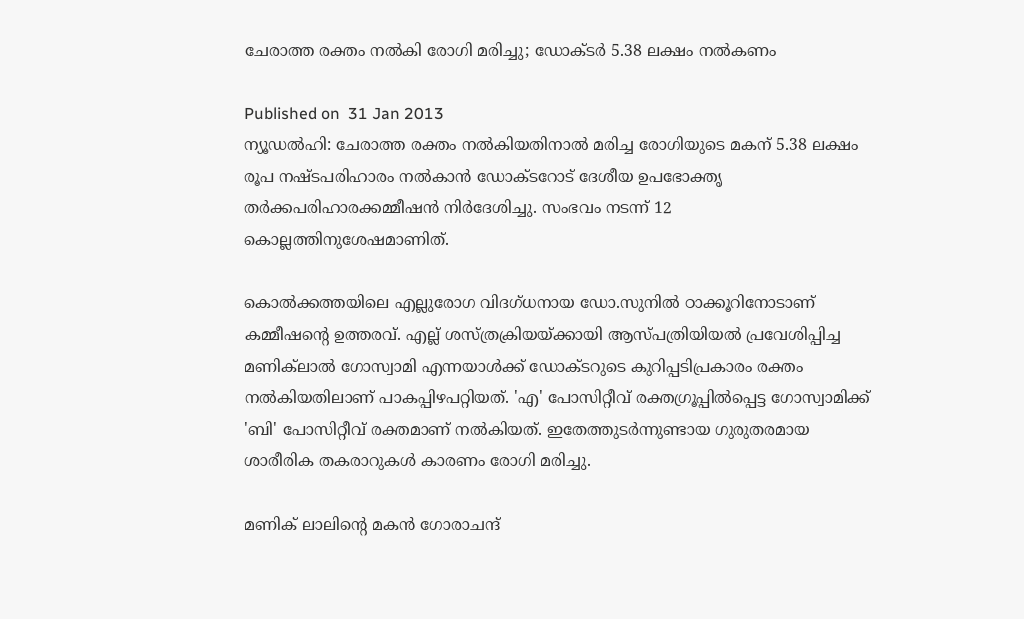ചേരാത്ത രക്തം നല്‍കി രോഗി മരിച്ചു; ഡോക്ടര്‍ 5.38 ലക്ഷം നല്‍കണം

Published on  31 Jan 2013
ന്യൂഡല്‍ഹി: ചേരാത്ത രക്തം നല്‍കിയതിനാല്‍ മരിച്ച രോഗിയുടെ മകന് 5.38 ലക്ഷം രൂപ നഷ്ടപരിഹാരം നല്‍കാന്‍ ഡോക്ടറോട് ദേശീയ ഉപഭോക്തൃ തര്‍ക്കപരിഹാരക്കമ്മീഷന്‍ നിര്‍ദേശിച്ചു. സംഭവം നടന്ന് 12 കൊല്ലത്തിനുശേഷമാണിത്.

കൊല്‍ക്കത്തയിലെ എല്ലുരോഗ വിദഗ്ധനായ ഡോ.സുനില്‍ ഠാക്കൂറിനോടാണ് കമ്മീഷന്റെ ഉത്തരവ്. എല്ല് ശസ്ത്രക്രിയയ്ക്കായി ആസ്പത്രിയിയല്‍ പ്രവേശിപ്പിച്ച മണിക്‌ലാല്‍ ഗോസ്വാമി എന്നയാള്‍ക്ക് ഡോക്ടറുടെ കുറിപ്പടിപ്രകാരം രക്തം നല്‍കിയതിലാണ് പാകപ്പിഴപറ്റിയത്. 'എ' പോസിറ്റീവ് രക്തഗ്രൂപ്പില്‍പ്പെട്ട ഗോസ്വാമിക്ക് 'ബി' പോസിറ്റീവ് രക്തമാണ് നല്‍കിയത്. ഇതേത്തുടര്‍ന്നുണ്ടായ ഗുരുതരമായ ശാരീരിക തകരാറുകള്‍ കാരണം രോഗി മരിച്ചു.

മണിക് ലാലിന്റെ മകന്‍ ഗോരാചന്ദ്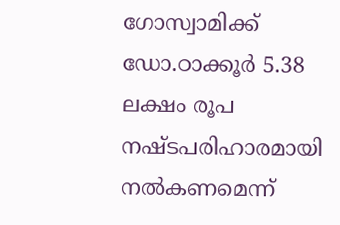ഗോസ്വാമിക്ക് ഡോ.ഠാക്കൂര്‍ 5.38 ലക്ഷം രൂപ നഷ്ടപരിഹാരമായി നല്‍കണമെന്ന്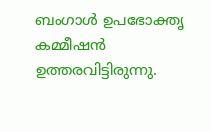ബംഗാള്‍ ഉപഭോക്തൃ കമ്മീഷന്‍ ഉത്തരവിട്ടിരുന്നു.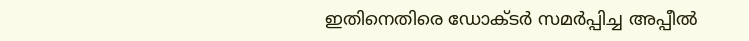ഇതിനെതിരെ ഡോക്ടര്‍ സമര്‍പ്പിച്ച അപ്പീല്‍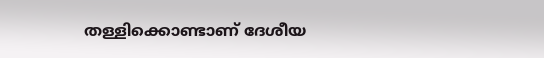തള്ളിക്കൊണ്ടാണ് ദേശീയ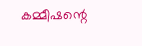കമ്മീഷന്റെ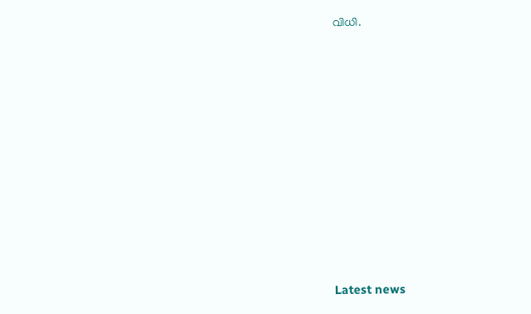വിധി.













Latest news